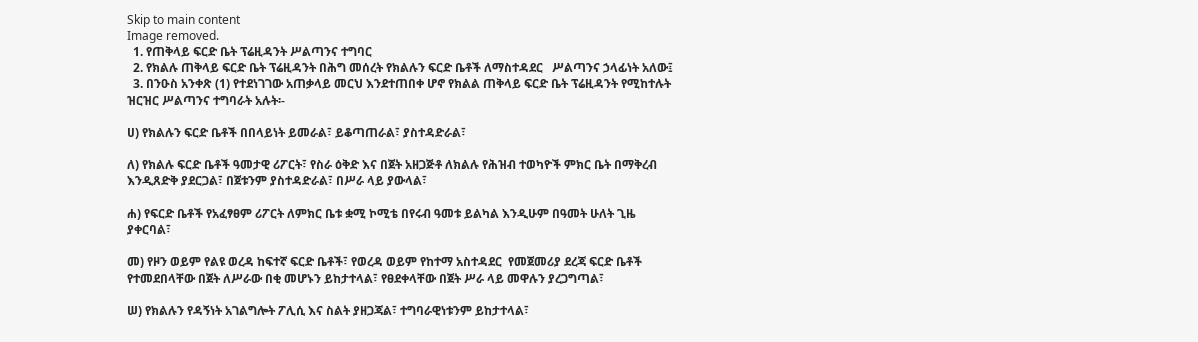Skip to main content
Image removed.
  1. የጠቅላይ ፍርድ ቤት ፕሬዚዳንት ሥልጣንና ተግባር
  2. የክልሉ ጠቅላይ ፍርድ ቤት ፕሬዚዳንት በሕግ መሰረት የክልሉን ፍርድ ቤቶች ለማስተዳደር   ሥልጣንና ኃላፊነት አለው፤
  3. በንዑስ አንቀጽ (1) የተደነገገው አጠቃላይ መርህ እንደተጠበቀ ሆኖ የክልል ጠቅላይ ፍርድ ቤት ፕሬዚዳንት የሚከተሉት ዝርዝር ሥልጣንና ተግባራት አሉት፡-

ሀ) የክልሉን ፍርድ ቤቶች በበላይነት ይመራል፣ ይቆጣጠራል፣ ያስተዳድራል፣

ለ) የክልሉ ፍርድ ቤቶች ዓመታዊ ሪፖርት፣ የስራ ዕቅድ እና በጀት አዘጋጅቶ ለክልሉ የሕዝብ ተወካዮች ምክር ቤት በማቅረብ እንዲጸድቅ ያደርጋል፣ በጀቱንም ያስተዳድራል፣ በሥራ ላይ ያውላል፣

ሐ) የፍርድ ቤቶች የአፈፃፀም ሪፖርት ለምክር ቤቱ ቋሚ ኮሚቴ በየሩብ ዓመቱ ይልካል እንዲሁም በዓመት ሁለት ጊዜ ያቀርባል፣

መ) የዞን ወይም የልዩ ወረዳ ከፍተኛ ፍርድ ቤቶች፣ የወረዳ ወይም የከተማ አስተዳደር  የመጀመሪያ ደረጃ ፍርድ ቤቶች  የተመደበላቸው በጀት ለሥራው በቂ መሆኑን ይከታተላል፣ የፀደቀላቸው በጀት ሥራ ላይ መዋሉን ያረጋግጣል፣

ሠ) የክልሉን የዳኝነት አገልግሎት ፖሊሲ እና ስልት ያዘጋጃል፣ ተግባራዊነቱንም ይከታተላል፣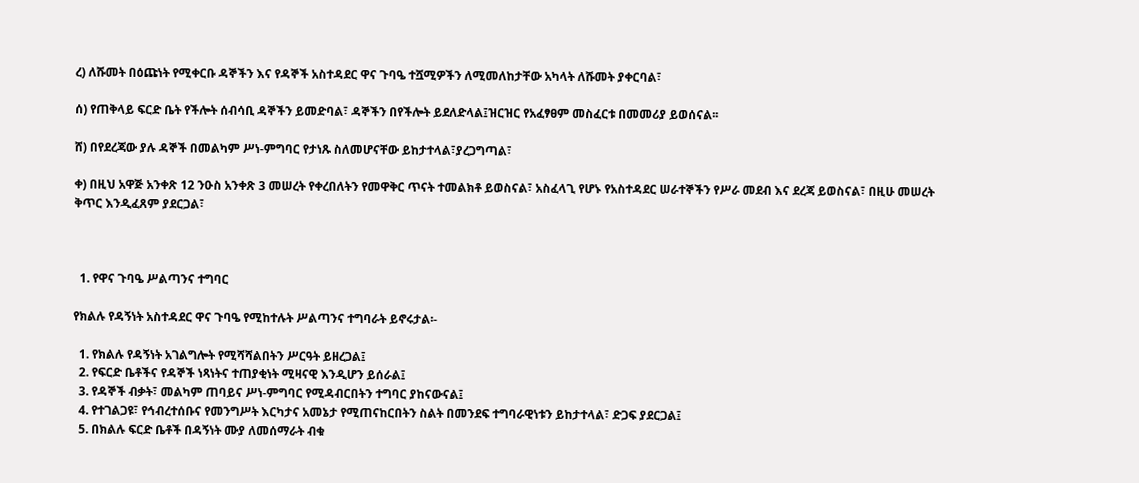ረ) ለሹመት በዕጩነት የሚቀርቡ ዳኞችን እና የዳኞች አስተዳደር ዋና ጉባዔ ተሿሚዎችን ለሚመለከታቸው አካላት ለሹመት ያቀርባል፣

ሰ) የጠቅላይ ፍርድ ቤት የችሎት ሰብሳቢ ዳኞችን ይመድባል፣ ዳኞችን በየችሎት ይደለድላል፤ዝርዝር የአፈፃፀም መስፈርቱ በመመሪያ ይወሰናል፡፡

ሸ) በየደረጃው ያሉ ዳኞች በመልካም ሥነ-ምግባር የታነጹ ስለመሆናቸው ይከታተላል፣ያረጋግጣል፣

ቀ) በዚህ አዋጅ አንቀጽ 12 ንዑስ አንቀጽ 3 መሠረት የቀረበለትን የመዋቅር ጥናት ተመልክቶ ይወስናል፣ አስፈላጊ የሆኑ የአስተዳደር ሠራተኞችን የሥራ መደብ እና ደረጃ ይወስናል፣ በዚሁ መሠረት ቅጥር እንዲፈጸም ያደርጋል፣



  1. የዋና ጉባዔ ሥልጣንና ተግባር

የክልሉ የዳኝነት አስተዳደር ዋና ጉባዔ የሚከተሉት ሥልጣንና ተግባራት ይኖሩታል፡-

  1. የክልሉ የዳኝነት አገልግሎት የሚሻሻልበትን ሥርዓት ይዘረጋል፤
  2. የፍርድ ቤቶችና የዳኞች ነጻነትና ተጠያቂነት ሚዛናዊ እንዲሆን ይሰራል፤
  3. የዳኞች ብቃት፣ መልካም ጠባይና ሥነ-ምግባር የሚዳብርበትን ተግባር ያከናውናል፤
  4. የተገልጋዩ፣ የኅብረተሰቡና የመንግሥት እርካታና አመኔታ የሚጠናከርበትን ስልት በመንደፍ ተግባራዊነቱን ይከታተላል፣ ድጋፍ ያደርጋል፤
  5. በክልሉ ፍርድ ቤቶች በዳኝነት ሙያ ለመሰማራት ብቁ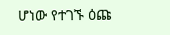ሆነው የተገኙ ዕጩ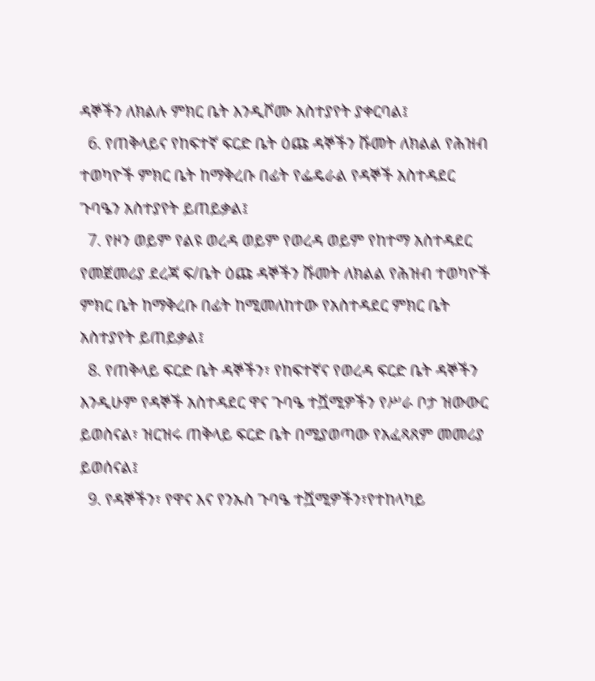ዳኞችን ለክልሉ ምክር ቤት እንዲሾሙ አስተያየት ያቀርባል፤
  6. የጠቅላይና የከፍተኛ ፍርድ ቤት ዕጩ ዳኞችን ሹመት ለክልል የሕዝብ ተወካዮች ምክር ቤት ከማቅረቡ በፊት የፌዴራል የዳኞች አስተዳደር ጉባዔን አስተያየት ይጠይቃል፤
  7. የዞን ወይም የልዩ ወረዳ ወይም የወረዳ ወይም የከተማ አስተዳደር የመጀመሪያ ደረጃ ፍ/ቤት ዕጩ ዳኞችን ሹመት ለክልል የሕዝብ ተወካዮች ምክር ቤት ከማቅረቡ በፊት ከሚመለከተው የአስተዳደር ምክር ቤት አስተያየት ይጠይቃል፤
  8. የጠቅላይ ፍርድ ቤት ዳኞችን፣ የከፍተኛና የወረዳ ፍርድ ቤት ዳኞችን እንዲሁም የዳኞች አስተዳደር ዋና ጉባዔ ተሿሚዎችን የሥራ ቦታ ዝውውር ይወስናል፣ ዝርዝሩ ጠቅላይ ፍርድ ቤት በሚያወጣው የአፈጻጸም መመሪያ ይወሰናል፤
  9. የዳኞችን፣ የዋና እና የንኡስ ጉባዔ ተሿሚዎችን፣የተከላካይ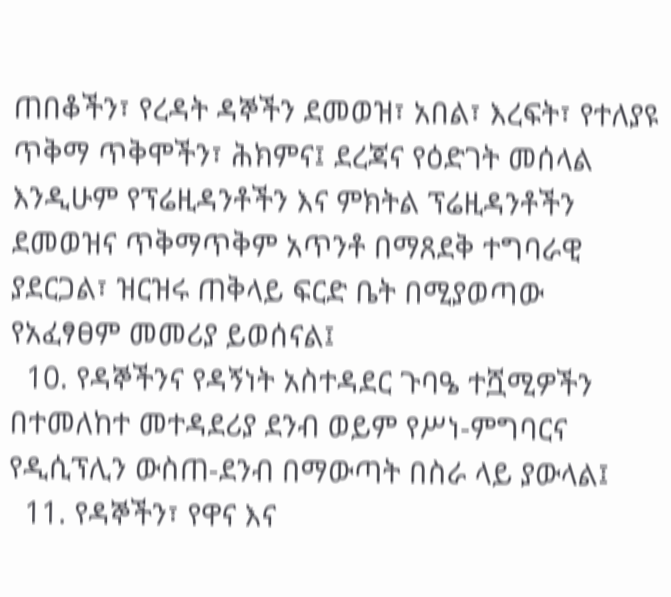ጠበቆችን፣ የረዳት ዳኞችን ደመወዝ፣ አበል፣ እረፍት፣ የተለያዩ ጥቅማ ጥቅሞችን፣ ሕክምና፤ ደረጃና የዕድገት መሰላል እንዲሁም የፕሬዚዳንቶችን እና ምክትል ፕሬዚዳንቶችን ደመወዝና ጥቅማጥቅም አጥንቶ በማጸደቅ ተግባራዊ ያደርጋል፣ ዝርዝሩ ጠቅላይ ፍርድ ቤት በሚያወጣው የአፈፃፀም መመሪያ ይወሰናል፤
  10. የዳኞችንና የዳኝነት አስተዳደር ጉባዔ ተሿሚዎችን በተመለከተ መተዳደሪያ ደንብ ወይም የሥነ-ምግባርና የዲሲፕሊን ውስጠ-ደንብ በማውጣት በስራ ላይ ያውላል፤
  11. የዳኞችን፣ የዋና እና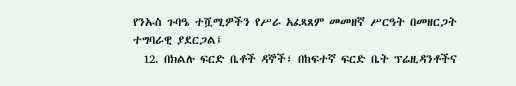የንኡስ ጉባዔ ተሿሚዎችን የሥራ አፈጻጸም መመዘኛ ሥርዓት በመዘርጋት ተግባራዊ ያደርጋል፤
  12. በክልሉ ፍርድ ቤቶች ዳኞች፣ በከፍተኛ ፍርድ ቤት ፕሬዚዳንቶችና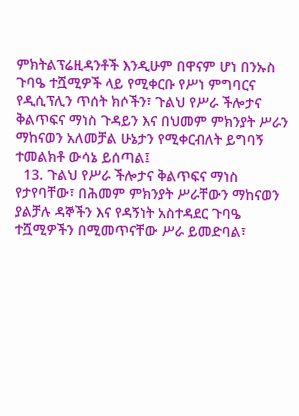ምክትልፕሬዚዳንቶች እንዲሁም በዋናም ሆነ በንኡስ ጉባዔ ተሿሚዎች ላይ የሚቀርቡ የሥነ ምግባርና የዲሲፕሊን ጥሰት ክሶችን፣ ጉልህ የሥራ ችሎታና ቅልጥፍና ማነስ ጉዳይን እና በህመም ምክንያት ሥራን ማከናወን አለመቻል ሁኔታን የሚቀርብለት ይግባኝ ተመልክቶ ውሳኔ ይሰጣል፤
  13. ጉልህ የሥራ ችሎታና ቅልጥፍና ማነስ የታየባቸው፣ በሕመም ምክንያት ሥራቸውን ማከናወን ያልቻሉ ዳኞችን እና የዳኝነት አስተዳደር ጉባዔ ተሿሚዎችን በሚመጥናቸው ሥራ ይመድባል፣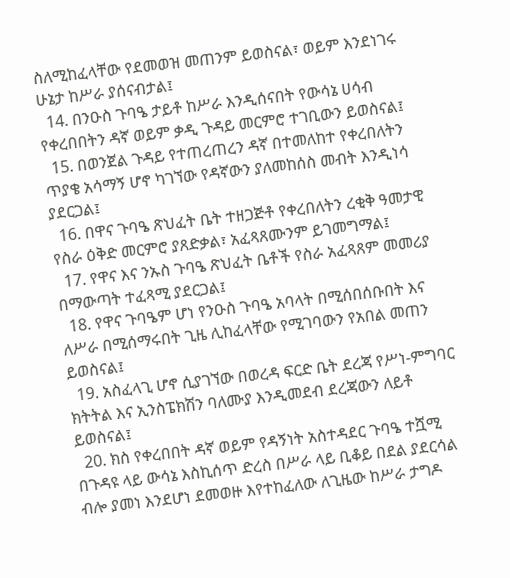ስለሚከፈላቸው የደመወዝ መጠንም ይወስናል፣ ወይም እንደነገሩ ሁኔታ ከሥራ ያሰናብታል፤
  14. በንዑስ ጉባዔ ታይቶ ከሥራ እንዲሰናበት የውሳኔ ሀሳብ የቀረበበትን ዳኛ ወይም ቃዲ ጉዳይ መርምሮ ተገቢውን ይወስናል፤
  15. በወንጀል ጉዳይ የተጠረጠረን ዳኛ በተመለከተ የቀረበለትን ጥያቄ አሳማኝ ሆኖ ካገኘው የዳኛውን ያለመከሰስ መብት እንዲነሳ ያደርጋል፤
  16. በዋና ጉባዔ ጽህፈት ቤት ተዘጋጅቶ የቀረበለትን ረቂቅ ዓመታዊ የስራ ዕቅድ መርምሮ ያጸድቃል፣ አፈጻጸሙንም ይገመግማል፤
  17. የዋና እና ንኡስ ጉባዔ ጽህፈት ቤቶች የስራ አፈጻጸም መመሪያ በማውጣት ተፈጻሚ ያደርጋል፤
  18. የዋና ጉባዔም ሆነ የንዑስ ጉባዔ አባላት በሚሰበሰቡበት እና ለሥራ በሚሰማሩበት ጊዜ ሊከፈላቸው የሚገባውን የአበል መጠን ይወስናል፤
  19. አስፈላጊ ሆኖ ሲያገኘው በወረዳ ፍርድ ቤት ደረጃ የሥነ-ምግባር ክትትል እና ኢንስፔክሽን ባለሙያ እንዲመደብ ደረጃውን ለይቶ ይወስናል፤
  20. ክስ የቀረበበት ዳኛ ወይም የዳኝነት አስተዳደር ጉባዔ ተሿሚ በጉዳዩ ላይ ውሳኔ እስኪሰጥ ድረስ በሥራ ላይ ቢቆይ በደል ያደርሳል ብሎ ያመነ እንደሆነ ደመወዙ እየተከፈለው ለጊዜው ከሥራ ታግዶ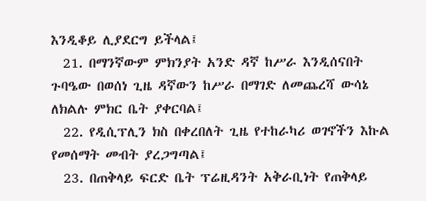እንዲቆይ ሊያደርግ ይችላል፤
  21. በማንኛውም ምክንያት አንድ ዳኛ ከሥራ እንዲሰናበት ጉባዔው በወሰነ ጊዜ ዳኛውን ከሥራ በማገድ ለመጨረሻ ውሳኔ ለክልሉ ምክር ቤት ያቀርባል፤
  22. የዲሲፕሊን ክስ በቀረበለት ጊዜ የተከራካሪ ወገኖችን እኩል የመሰማት መብት ያረጋግጣል፤
  23. በጠቅላይ ፍርድ ቤት ፕሬዚዳንት አቅራቢነት የጠቅላይ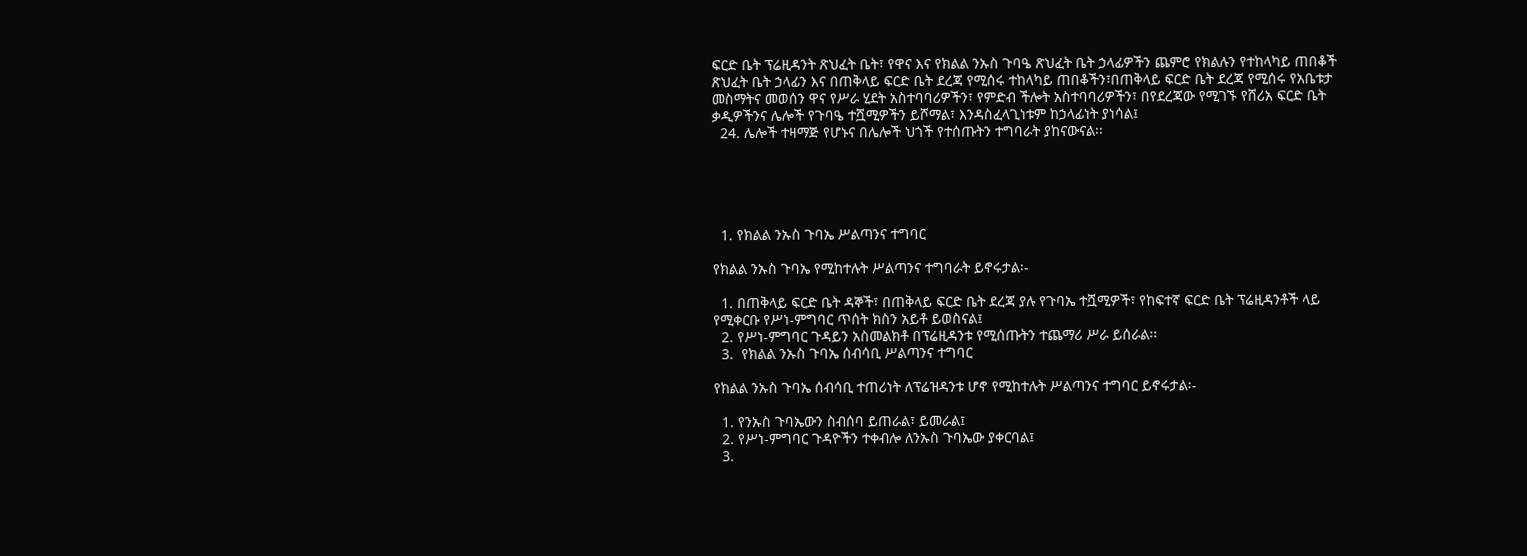ፍርድ ቤት ፕሬዚዳንት ጽህፈት ቤት፣ የዋና እና የክልል ንኡስ ጉባዔ ጽህፈት ቤት ኃላፊዎችን ጨምሮ የክልሉን የተከላካይ ጠበቆች ጽህፈት ቤት ኃላፊን እና በጠቅላይ ፍርድ ቤት ደረጃ የሚሰሩ ተከላካይ ጠበቆችን፣በጠቅላይ ፍርድ ቤት ደረጃ የሚሰሩ የአቤቱታ መስማትና መወሰን ዋና የሥራ ሂደት አስተባባሪዎችን፣ የምድብ ችሎት አስተባባሪዎችን፣ በየደረጃው የሚገኙ የሸሪአ ፍርድ ቤት ቃዲዎችንና ሌሎች የጉባዔ ተሿሚዎችን ይሾማል፣ እንዳስፈላጊነቱም ከኃላፊነት ያነሳል፤
  24. ሌሎች ተዛማጅ የሆኑና በሌሎች ህጎች የተሰጡትን ተግባራት ያከናውናል፡፡





  1. የክልል ንኡስ ጉባኤ ሥልጣንና ተግባር

የክልል ንኡስ ጉባኤ የሚከተሉት ሥልጣንና ተግባራት ይኖሩታል፡-

  1. በጠቅላይ ፍርድ ቤት ዳኞች፣ በጠቅላይ ፍርድ ቤት ደረጃ ያሉ የጉባኤ ተሿሚዎች፣ የከፍተኛ ፍርድ ቤት ፕሬዚዳንቶች ላይ የሚቀርቡ የሥነ-ምግባር ጥሰት ክስን አይቶ ይወስናል፤
  2. የሥነ-ምግባር ጉዳይን አስመልክቶ በፕሬዚዳንቱ የሚሰጡትን ተጨማሪ ሥራ ይሰራል፡፡
  3.  የክልል ንኡስ ጉባኤ ሰብሳቢ ሥልጣንና ተግባር

የክልል ንኡስ ጉባኤ ሰብሳቢ ተጠሪነት ለፕሬዝዳንቱ ሆኖ የሚከተሉት ሥልጣንና ተግባር ይኖሩታል፡-

  1. የንኡስ ጉባኤውን ስብሰባ ይጠራል፣ ይመራል፤
  2. የሥነ-ምግባር ጉዳዮችን ተቀብሎ ለንኡስ ጉባኤው ያቀርባል፤
  3.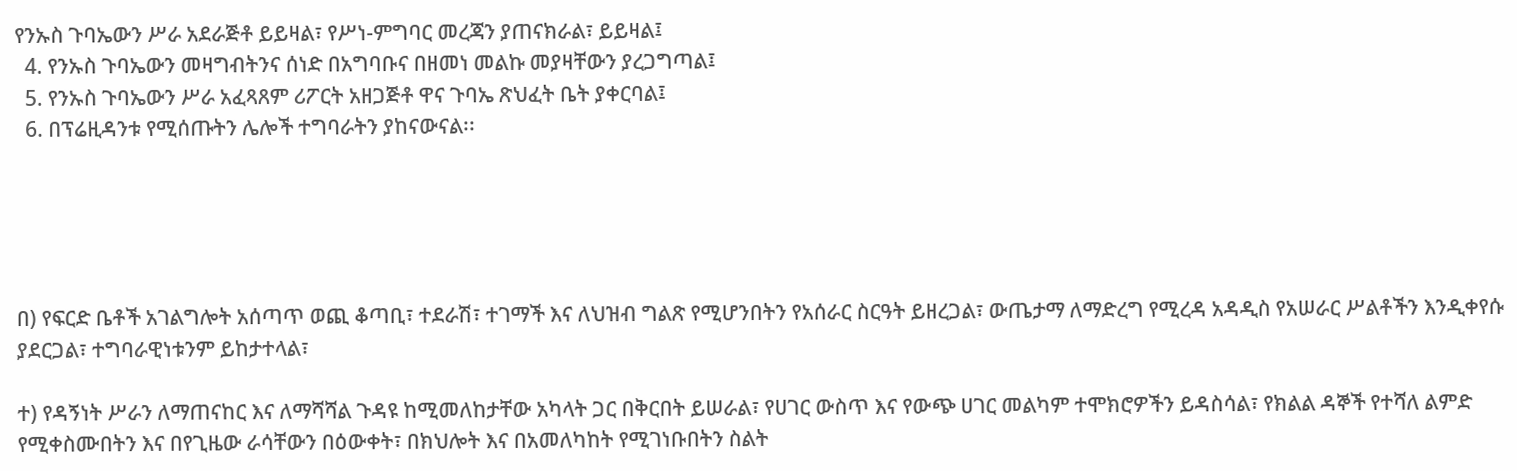የንኡስ ጉባኤውን ሥራ አደራጅቶ ይይዛል፣ የሥነ-ምግባር መረጃን ያጠናክራል፣ ይይዛል፤
  4. የንኡስ ጉባኤውን መዛግብትንና ሰነድ በአግባቡና በዘመነ መልኩ መያዛቸውን ያረጋግጣል፤
  5. የንኡስ ጉባኤውን ሥራ አፈጻጸም ሪፖርት አዘጋጅቶ ዋና ጉባኤ ጽህፈት ቤት ያቀርባል፤
  6. በፕሬዚዳንቱ የሚሰጡትን ሌሎች ተግባራትን ያከናውናል፡፡





በ) የፍርድ ቤቶች አገልግሎት አሰጣጥ ወጪ ቆጣቢ፣ ተደራሽ፣ ተገማች እና ለህዝብ ግልጽ የሚሆንበትን የአሰራር ስርዓት ይዘረጋል፣ ውጤታማ ለማድረግ የሚረዳ አዳዲስ የአሠራር ሥልቶችን እንዲቀየሱ ያደርጋል፣ ተግባራዊነቱንም ይከታተላል፣

ተ) የዳኝነት ሥራን ለማጠናከር እና ለማሻሻል ጉዳዩ ከሚመለከታቸው አካላት ጋር በቅርበት ይሠራል፣ የሀገር ውስጥ እና የውጭ ሀገር መልካም ተሞክሮዎችን ይዳስሳል፣ የክልል ዳኞች የተሻለ ልምድ የሚቀስሙበትን እና በየጊዜው ራሳቸውን በዕውቀት፣ በክህሎት እና በአመለካከት የሚገነቡበትን ስልት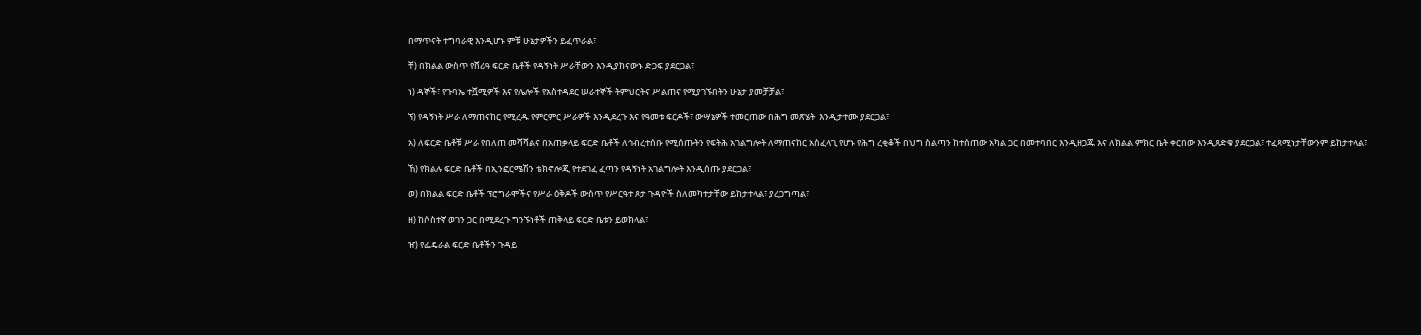በማጥናት ተግባራዊ እንዲሆኑ ምቹ ሁኔታዎችን ይፈጥራል፣

ቸ) በክልል ውስጥ የሸሪዓ ፍርድ ቤቶች የዳኝነት ሥራቸውን እንዲያከናውኑ ድጋፍ ያደርጋል፣

ነ) ዳኞች፣ የጉባኤ ተሿሚዎች እና የሌሎች የአስተዳደር ሠራተኞች ትምህርትና ሥልጠና የሚያገኙበትን ሁኔታ ያመቻቻል፣

ኘ) የዳኝነት ሥራ ለማጠናከር የሚረዱ የምርምር ሥራዎች እንዲደረጉ እና የዓመቱ ፍርዶች፣ ውሣኔዎች ተመርጠው በሕግ መጽሄት  እንዲታተሙ ያደርጋል፣

አ) ለፍርድ ቤቶቹ ሥራ የበለጠ መሻሻልና በአጠቃላይ ፍርድ ቤቶች ለኅብረተሰቡ የሚሰጡትን የፍትሕ አገልግሎት ለማጠናከር አስፈላጊ የሆኑ የሕግ ረቂቆች በህግ ስልጣን ከተሰጠው አካል ጋር በመተባበር እንዲዘጋጁ እና ለክልል ምክር ቤት ቀርበው እንዲጸድቁ ያደርጋል፣ ተፈጻሚነታቸውንም ይከታተላል፣

ኸ) የክልሉ ፍርድ ቤቶች በኢንፎርሜሽን ቴክኖሎጂ የተደገፈ ፈጣን የዳኝነት አገልግሎት እንዲሰጡ ያደርጋል፣

ወ) በክልል ፍርድ ቤቶች ፕሮግራሞችና የሥራ ዕቅዶች ውስጥ የሥርዓተ ጾታ ጉዳዮች ስለመካተታቸው ይከታተላል፣ ያረጋግጣል፣

ዘ) ከሶስተኛ ወገን ጋር በሚደረጉ ግንኙነቶች ጠቅላይ ፍርድ ቤቱን ይወክላል፣

ዠ) የፌዴራል ፍርድ ቤቶችን ጉዳይ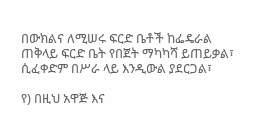በውክልና ለሚሠሩ ፍርድ ቤቶች ከፌዴራል ጠቅላይ ፍርድ ቤት የበጀት ማካካሻ ይጠይቃል፣ ሲፈቀድም በሥራ ላይ እንዲውል ያደርጋል፣

የ) በዚህ አዋጅ እና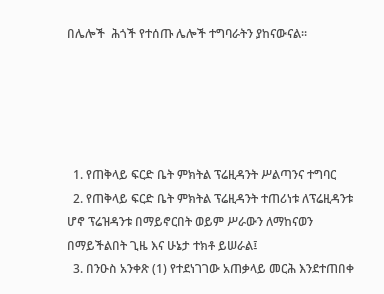በሌሎች  ሕጎች የተሰጡ ሌሎች ተግባራትን ያከናውናል፡፡





  1. የጠቅላይ ፍርድ ቤት ምክትል ፕሬዚዳንት ሥልጣንና ተግባር
  2. የጠቅላይ ፍርድ ቤት ምክትል ፕሬዚዳንት ተጠሪነቱ ለፕሬዚዳንቱ ሆኖ ፕሬዝዳንቱ በማይኖርበት ወይም ሥራውን ለማከናወን በማይችልበት ጊዜ እና ሁኔታ ተክቶ ይሠራል፤
  3. በንዑስ አንቀጽ (1) የተደነገገው አጠቃላይ መርሕ እንደተጠበቀ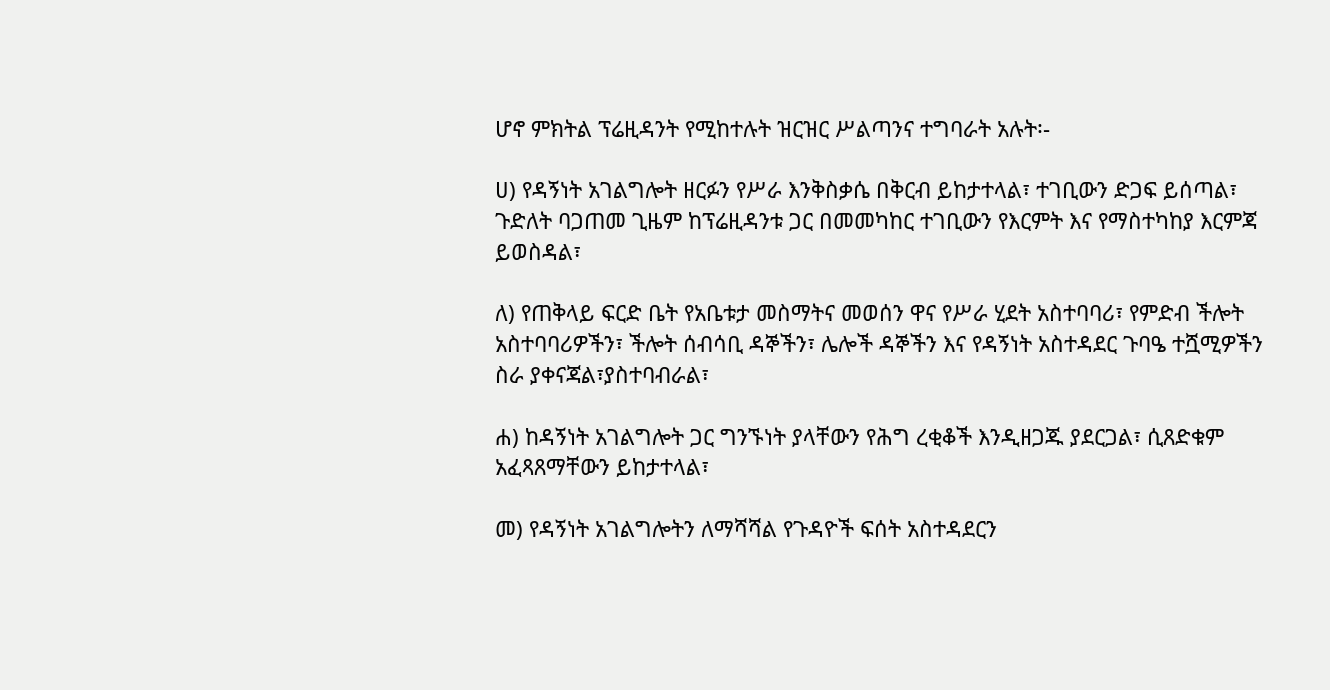ሆኖ ምክትል ፕሬዚዳንት የሚከተሉት ዝርዝር ሥልጣንና ተግባራት አሉት፡-

ሀ) የዳኝነት አገልግሎት ዘርፉን የሥራ እንቅስቃሴ በቅርብ ይከታተላል፣ ተገቢውን ድጋፍ ይሰጣል፣ ጉድለት ባጋጠመ ጊዜም ከፕሬዚዳንቱ ጋር በመመካከር ተገቢውን የእርምት እና የማስተካከያ እርምጃ ይወስዳል፣

ለ) የጠቅላይ ፍርድ ቤት የአቤቱታ መስማትና መወሰን ዋና የሥራ ሂደት አስተባባሪ፣ የምድብ ችሎት አስተባባሪዎችን፣ ችሎት ሰብሳቢ ዳኞችን፣ ሌሎች ዳኞችን እና የዳኝነት አስተዳደር ጉባዔ ተሿሚዎችን ስራ ያቀናጃል፣ያስተባብራል፣

ሐ) ከዳኝነት አገልግሎት ጋር ግንኙነት ያላቸውን የሕግ ረቂቆች እንዲዘጋጁ ያደርጋል፣ ሲጸድቁም አፈጻጸማቸውን ይከታተላል፣

መ) የዳኝነት አገልግሎትን ለማሻሻል የጉዳዮች ፍሰት አስተዳደርን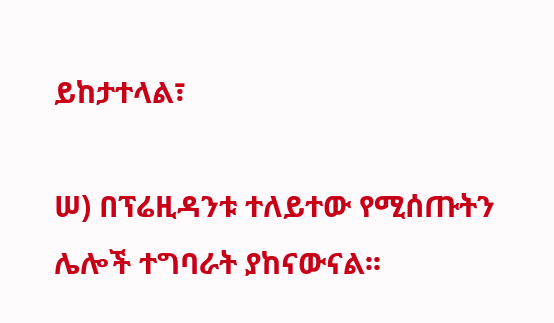ይከታተላል፣

ሠ) በፕሬዚዳንቱ ተለይተው የሚሰጡትን ሌሎች ተግባራት ያከናውናል፡፡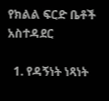የክልል ፍርድ ቤቶች አስተዳደር

  1. የዳኝነት ነጻነት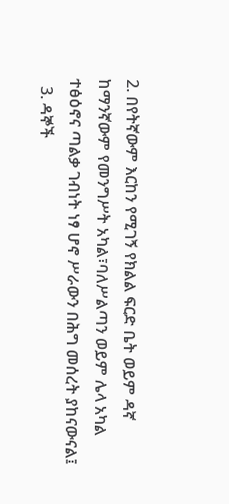2. በየትኛውም እርከን የሚገኝ የክልል ፍርድ ቤት ወይም ዳኛ ከማንኛውም የመንግሥት አካል፣ባለሥልጣን ወይም ሌላ አካል ተፅዕኖና ጣልቃ ገብነት ነፃ ሆኖ ሥራውን በሕግ መሰረት ያከናውናል፤
  3. ዳኞች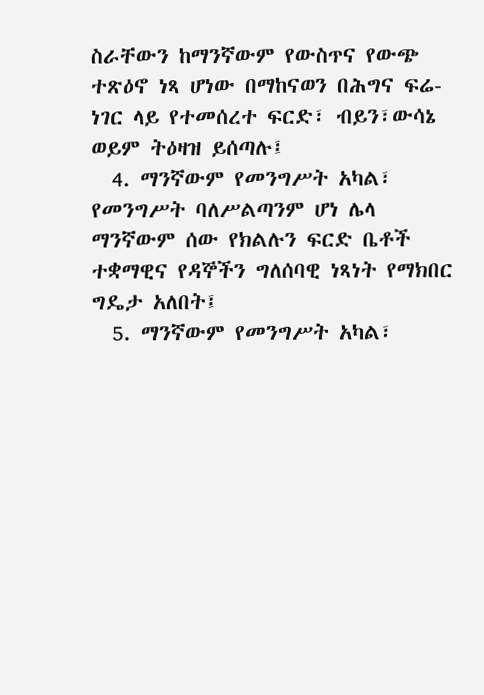ስራቸውን ከማንኛውም የውስጥና የውጭ ተጽዕኖ ነጻ ሆነው በማከናወን በሕግና ፍሬ-ነገር ላይ የተመሰረተ ፍርድ፣ ብይን፣ውሳኔ ወይም ትዕዛዝ ይሰጣሉ፤
  4. ማንኛውም የመንግሥት አካል፣ የመንግሥት ባለሥልጣንም ሆነ ሌላ ማንኛውም ሰው የክልሉን ፍርድ ቤቶች ተቋማዊና የዳኞችን ግለሰባዊ ነጻነት የማክበር ግዴታ አለበት፤
  5. ማንኛውም የመንግሥት አካል፣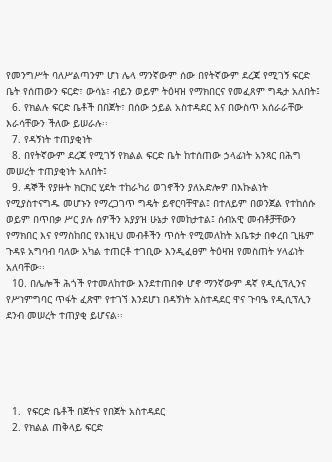የመንግሥት ባለሥልጣንም ሆነ ሌላ ማንኛውም ሰው በየትኛውም ደረጃ የሚገኝ ፍርድ ቤት የሰጠውን ፍርድ፣ ውሳኔ፣ ብይን ወይም ትዕዛዝ የማክበርና የመፈጸም ግዴታ አለበት፤
  6. የክልሉ ፍርድ ቤቶች በበጀት፣ በሰው ኃይል አስተዳደር እና በውስጥ አሰራራቸው  እራሳቸውን ችለው ይሠራሉ፡፡
  7. የዳኝነት ተጠያቂነት
  8. በየትኛውም ደረጃ የሚገኝ የክልል ፍርድ ቤት ከተሰጠው ኃላፊነት አንጻር በሕግ መሠረት ተጠያቂነት አለበት፤
  9. ዳኞች የያዙት ክርክር ሂደት ተከራካሪ ወገኖችን ያለአድሎዎ በእኩልነት የሚያስተናግዱ መሆኑን የማረጋገጥ ግዴት ይኖርባቸዋል፤ በተለይም በወንጀል የተከሰሱ ወይም በጥበቃ ሥር ያሉ ሰዎችን አያያዝ ሁኔታ የመከታተል፤ ሰብአዊ መብቶቻቸውን የማክበር እና የማስከበር የእነዚህ መብቶችን ጥሰት የሚመለከት አቤቱታ በቀረበ ጊዜም ጉዳዩ አግባብ ባለው አካል ተጠርቶ ተገቢው እንዲፈፀም ትዕዛዝ የመስጠት ሃላፊነት አለባቸው፡፡
  10. በሌሎች ሕጎች የተመለከተው እንደተጠበቀ ሆኖ ማንኛውም ዳኛ የዲሲፕሊንና የሥነምግባር ጥፋት ፈጽሞ የተገኘ እንደሆነ በዳኝነት አስተዳደር ዋና ጉባዔ የዲሲፕሊን ደንብ መሠረት ተጠያቂ ይሆናል፡፡





  1.  የፍርድ ቤቶች በጀትና የበጀት አስተዳደር
  2. የክልል ጠቅላይ ፍርድ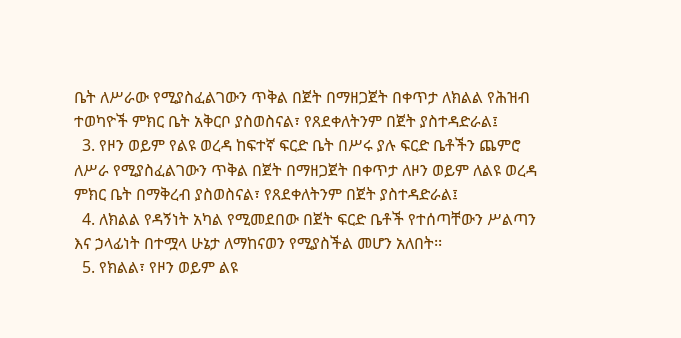ቤት ለሥራው የሚያስፈልገውን ጥቅል በጀት በማዘጋጀት በቀጥታ ለክልል የሕዝብ ተወካዮች ምክር ቤት አቅርቦ ያስወስናል፣ የጸደቀለትንም በጀት ያስተዳድራል፤
  3. የዞን ወይም የልዩ ወረዳ ከፍተኛ ፍርድ ቤት በሥሩ ያሉ ፍርድ ቤቶችን ጨምሮ ለሥራ የሚያስፈልገውን ጥቅል በጀት በማዘጋጀት በቀጥታ ለዞን ወይም ለልዩ ወረዳ ምክር ቤት በማቅረብ ያስወስናል፣ የጸደቀለትንም በጀት ያስተዳድራል፤
  4. ለክልል የዳኝነት አካል የሚመደበው በጀት ፍርድ ቤቶች የተሰጣቸውን ሥልጣን እና ኃላፊነት በተሟላ ሁኔታ ለማከናወን የሚያስችል መሆን አለበት፡፡
  5. የክልል፣ የዞን ወይም ልዩ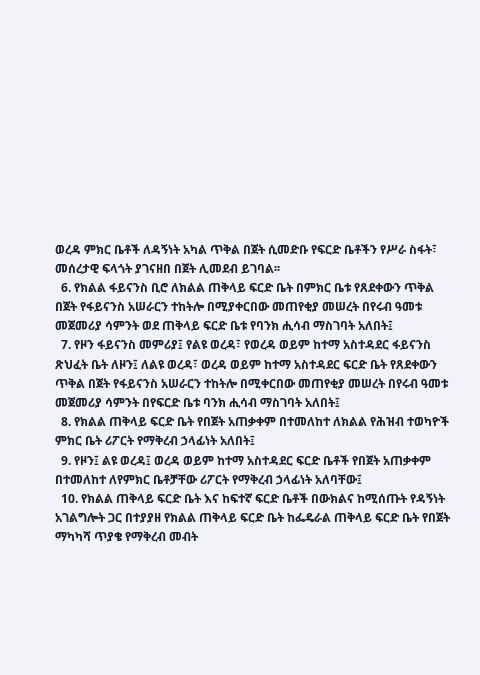ወረዳ ምክር ቤቶች ለዳኝነት አካል ጥቅል በጀት ሲመድቡ የፍርድ ቤቶችን የሥራ ስፋት፣ መሰረታዊ ፍላጎት ያገናዘበ በጀት ሊመደብ ይገባል፡፡
  6. የክልል ፋይናንስ ቢሮ ለክልል ጠቅላይ ፍርድ ቤት በምክር ቤቱ የጸደቀውን ጥቅል በጀት የፋይናንስ አሠራርን ተከትሎ በሚያቀርበው መጠየቂያ መሠረት በየሩብ ዓመቱ መጀመሪያ ሳምንት ወደ ጠቅላይ ፍርድ ቤቱ የባንክ ሒሳብ ማስገባት አለበት፤
  7. የዞን ፋይናንስ መምሪያ፤ የልዩ ወረዳ፣ የወረዳ ወይም ከተማ አስተዳደር ፋይናንስ ጽህፈት ቤት ለዞን፤ ለልዩ ወረዳ፣ ወረዳ ወይም ከተማ አስተዳደር ፍርድ ቤት የጸደቀውን ጥቅል በጀት የፋይናንስ አሠራርን ተከትሎ በሚቀርበው መጠየቂያ መሠረት በየሩብ ዓመቱ መጀመሪያ ሳምንት በየፍርድ ቤቱ ባንክ ሒሳብ ማስገባት አለበት፤
  8. የክልል ጠቅላይ ፍርድ ቤት የበጀት አጠቃቀም በተመለከተ ለክልል የሕዝብ ተወካዮች  ምክር ቤት ሪፖርት የማቅረብ ኃላፊነት አለበት፤
  9. የዞን፤ ልዩ ወረዳ፤ ወረዳ ወይም ከተማ አስተዳደር ፍርድ ቤቶች የበጀት አጠቃቀም በተመለከተ ለየምክር ቤቶቻቸው ሪፖርት የማቅረብ ኃላፊነት አለባቸው፤
  10. የክልል ጠቅላይ ፍርድ ቤት እና ከፍተኛ ፍርድ ቤቶች በውክልና ከሚሰጡት የዳኝነት አገልግሎት ጋር በተያያዘ የክልል ጠቅላይ ፍርድ ቤት ከፌዴራል ጠቅላይ ፍርድ ቤት የበጀት ማካካሻ ጥያቄ የማቅረብ መብት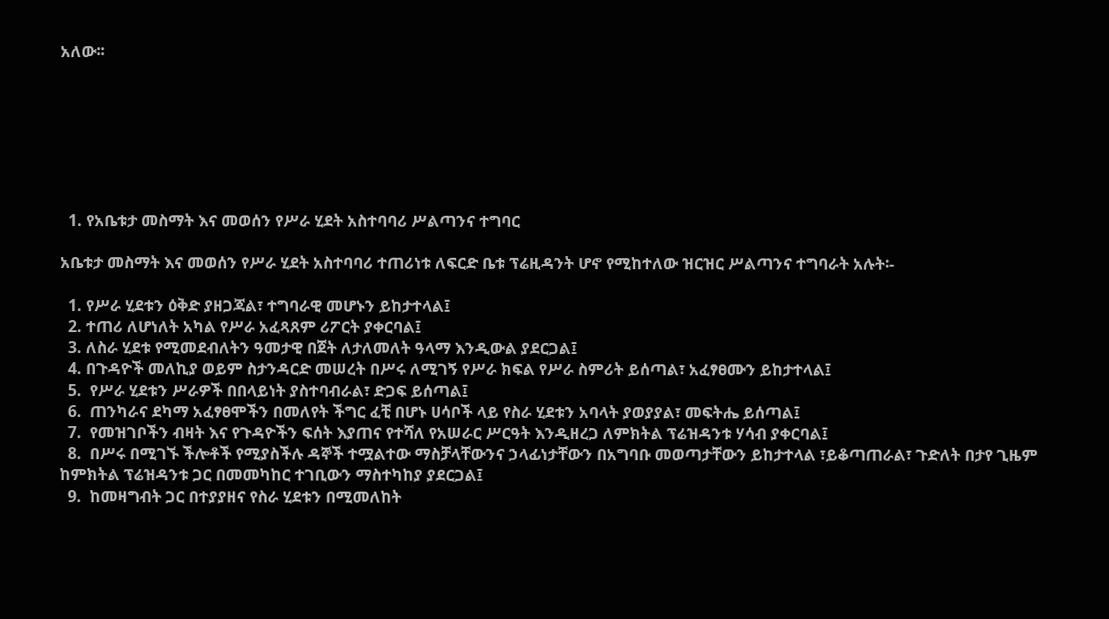አለው፡፡







  1. የአቤቱታ መስማት እና መወሰን የሥራ ሂደት አስተባባሪ ሥልጣንና ተግባር

አቤቱታ መስማት እና መወሰን የሥራ ሂደት አስተባባሪ ተጠሪነቱ ለፍርድ ቤቱ ፕሬዚዳንት ሆኖ የሚከተለው ዝርዝር ሥልጣንና ተግባራት አሉት፡-

  1. የሥራ ሂደቱን ዕቅድ ያዘጋጃል፣ ተግባራዊ መሆኑን ይከታተላል፤
  2. ተጠሪ ለሆነለት አካል የሥራ አፈጻጸም ሪፖርት ያቀርባል፤
  3. ለስራ ሂደቱ የሚመደብለትን ዓመታዊ በጀት ለታለመለት ዓላማ እንዲውል ያደርጋል፤
  4. በጉዳዮች መለኪያ ወይም ስታንዳርድ መሠረት በሥሩ ለሚገኝ የሥራ ክፍል የሥራ ስምሪት ይሰጣል፣ አፈፃፀሙን ይከታተላል፤
  5.  የሥራ ሂደቱን ሥራዎች በበላይነት ያስተባብራል፣ ድጋፍ ይሰጣል፤
  6.  ጠንካራና ደካማ አፈፃፀሞችን በመለየት ችግር ፈቺ በሆኑ ሀሳቦች ላይ የስራ ሂደቱን አባላት ያወያያል፣ መፍትሔ ይሰጣል፤
  7.  የመዝገቦችን ብዛት እና የጉዳዮችን ፍሰት እያጠና የተሻለ የአሠራር ሥርዓት እንዲዘረጋ ለምክትል ፕሬዝዳንቱ ሃሳብ ያቀርባል፤
  8.  በሥሩ በሚገኙ ችሎቶች የሚያስችሉ ዳኞች ተሟልተው ማስቻላቸውንና ኃላፊነታቸውን በአግባቡ መወጣታቸውን ይከታተላል ፣ይቆጣጠራል፣ ጉድለት በታየ ጊዜም ከምክትል ፕሬዝዳንቱ ጋር በመመካከር ተገቢውን ማስተካከያ ያደርጋል፤
  9.  ከመዛግብት ጋር በተያያዘና የስራ ሂደቱን በሚመለከት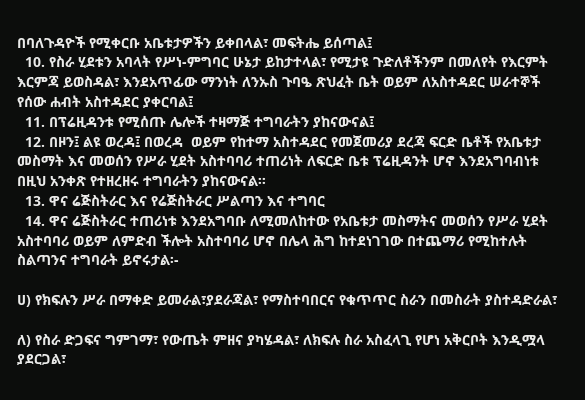በባለጉዳዮች የሚቀርቡ አቤቱታዎችን ይቀበላል፣ መፍትሔ ይሰጣል፤
  10. የስራ ሂደቱን አባላት የሥነ-ምግባር ሁኔታ ይከታተላል፣ የሚታዩ ጉድለቶችንም በመለየት የእርምት እርምጃ ይወስዳል፣ እንደአጥፊው ማንነት ለንኡስ ጉባዔ ጽህፈት ቤት ወይም ለአስተዳደር ሠራተኞች የሰው ሐብት አስተዳደር ያቀርባል፤
  11. በፕሬዚዳንቱ የሚሰጡ ሌሎች ተዛማጅ ተግባራትን ያከናውናል፤
  12. በዞን፤ ልዩ ወረዳ፤ በወረዳ  ወይም የከተማ አስተዳደር የመጀመሪያ ደረጃ ፍርድ ቤቶች የአቤቱታ መስማት እና መወሰን የሥራ ሂደት አስተባባሪ ተጠሪነት ለፍርድ ቤቱ ፕሬዚዳንት ሆኖ እንደአግባብነቱ በዚህ አንቀጽ የተዘረዘሩ ተግባራትን ያከናውናል፡፡
  13. ዋና ሬጅስትራር እና የሬጅስትራር ሥልጣን እና ተግባር
  14. ዋና ሬጅስትራር ተጠሪነቱ እንደአግባቡ ለሚመለከተው የአቤቱታ መስማትና መወሰን የሥራ ሂደት አስተባባሪ ወይም ለምድብ ችሎት አስተባባሪ ሆኖ በሌላ ሕግ ከተደነገገው በተጨማሪ የሚከተሉት  ስልጣንና ተግባራት ይኖሩታል፡-

ሀ) የክፍሉን ሥራ በማቀድ ይመራል፣ያደራጃል፣ የማስተባበርና የቁጥጥር ስራን በመስራት ያስተዳድራል፣

ለ) የስራ ድጋፍና ግምገማ፣ የውጤት ምዘና ያካሄዳል፣ ለክፍሉ ስራ አስፈላጊ የሆነ አቅርቦት እንዲሟላ ያደርጋል፣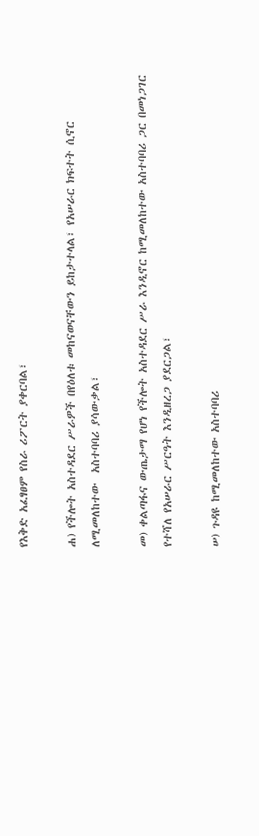የእቅድ አፈፃፀም የስራ ሪፖርት ያቀርባል፣

ሐ) የችሎት አስተዳደር ሥራዎች በየዕለቱ መከናወናቸውን ይከታተላል፣ የአሠራር ክፍተት ሲኖር ለሚመለከተው  አስተባባሪ ያሳውቃል፣

መ) ቀልጣፋና ውጤታማ የሆነ የችሎት አስተዳደር ሥራ እንዲኖር ከሚመለከተው አስተባባሪ ጋር በመነጋገር የተሻለ የአሠራር ሥርዓት እንዲዘረጋ ያደርጋል፣

ሠ) ጉዳዩ ከሚመለከተው አስተባባሪ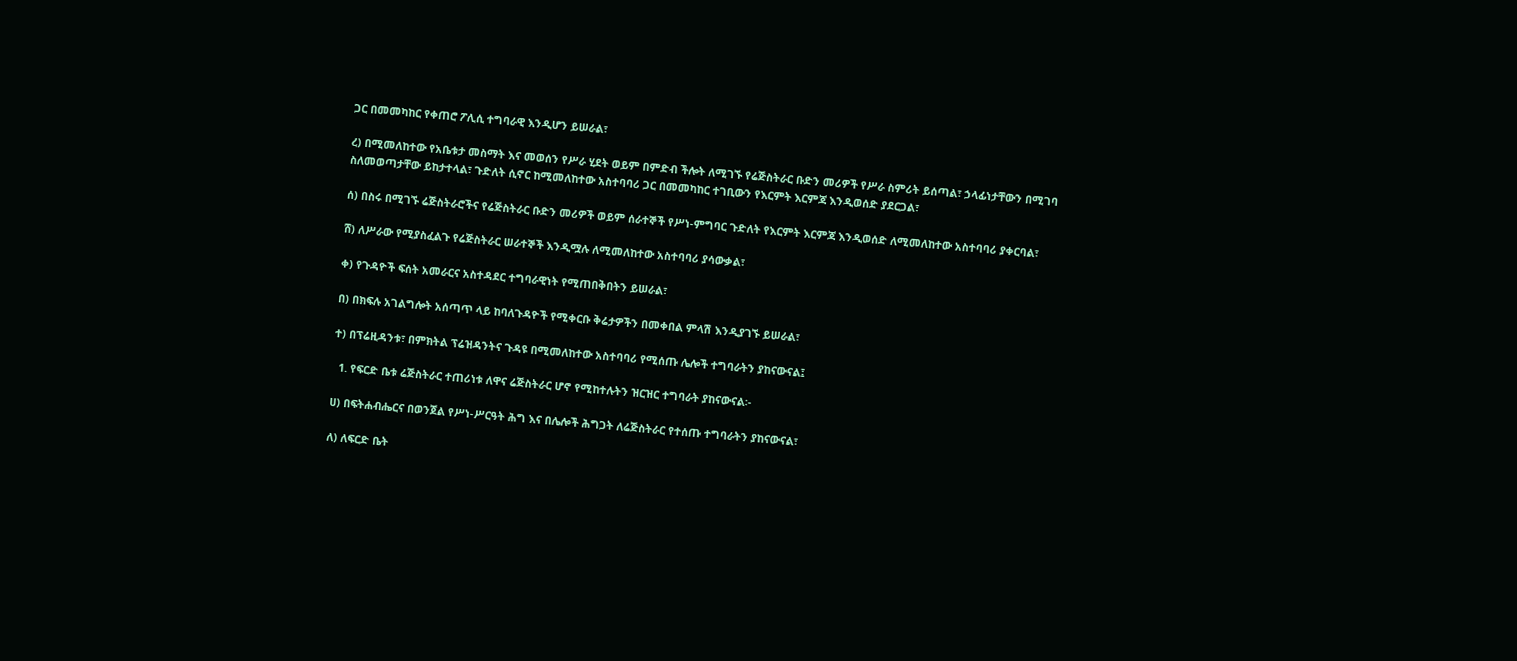ጋር በመመካከር የቀጠሮ ፖሊሲ ተግባራዊ እንዲሆን ይሠራል፣

ረ) በሚመለከተው የአቤቱታ መስማት እና መወሰን የሥራ ሂደት ወይም በምድብ ችሎት ለሚገኙ የሬጅስትራር ቡድን መሪዎች የሥራ ስምሪት ይሰጣል፣ ኃላፊነታቸውን በሚገባ ስለመወጣታቸው ይከታተላል፣ ጉድለት ሲኖር ከሚመለከተው አስተባባሪ ጋር በመመካከር ተገቢውን የእርምት እርምጃ እንዲወሰድ ያደርጋል፣

ሰ) በስሩ በሚገኙ ሬጅስትራሮችና የሬጅስትራር ቡድን መሪዎች ወይም ሰራተኞች የሥነ-ምግባር ጉድለት የእርምት እርምጃ እንዲወሰድ ለሚመለከተው አስተባባሪ ያቀርባል፣

ሸ) ለሥራው የሚያስፈልጉ የሬጅስትራር ሠራተኞች እንዲሟሉ ለሚመለከተው አስተባባሪ ያሳውቃል፣

ቀ) የጉዳዮች ፍሰት አመራርና አስተዳደር ተግባራዊነት የሚጠበቅበትን ይሠራል፣

በ) በክፍሉ አገልግሎት አሰጣጥ ላይ ከባለጉዳዮች የሚቀርቡ ቅሬታዎችን በመቀበል ምላሽ እንዲያገኙ ይሠራል፣

ተ) በፕሬዚዳንቱ፣ በምክትል ፕሬዝዳንትና ጉዳዩ በሚመለከተው አስተባባሪ የሚሰጡ ሌሎች ተግባራትን ያከናውናል፤

  1. የፍርድ ቤቱ ሬጅስትራር ተጠሪነቱ ለዋና ሬጅስትራር ሆኖ የሚከተሉትን ዝርዝር ተግባራት ያከናውናል፡-

ሀ) በፍትሐብሔርና በወንጀል የሥነ-ሥርዓት ሕግ እና በሌሎች ሕግጋት ለሬጅስትራር የተሰጡ ተግባራትን ያከናውናል፣

ለ) ለፍርድ ቤት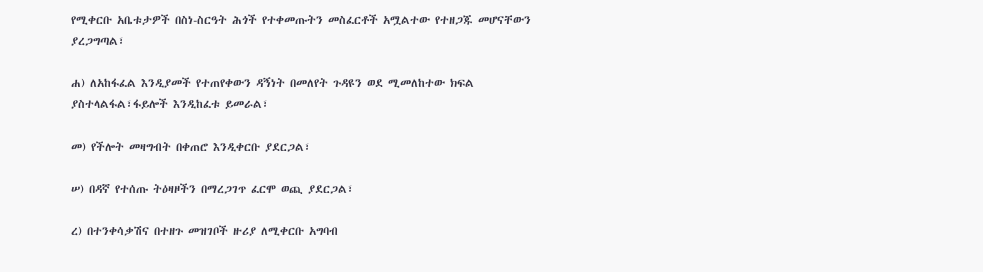የሚቀርቡ አቤቱታዎች በስነ-ስርዓት ሕጎች የተቀመጡትን መስፈርቶች አሟልተው የተዘጋጁ መሆናቸውን ያረጋግጣል፣

ሐ) ለአከፋፈል እንዲያመች የተጠየቀውን ዳኝነት በመለየት ጉዳዩን ወደ ሚመለከተው ክፍል ያስተላልፋል፣ፋይሎች እንዲከፈቱ ይመራል፣

መ) የችሎት መዛግብት በቀጠሮ እንዲቀርቡ ያደርጋል፣

ሠ) በዳኛ የተሰጡ ትዕዛዞችን በማረጋገጥ ፈርሞ ወጪ ያደርጋል፣

ረ) በተንቀሳቃሽና በተዘጉ መዝገቦች ዙሪያ ለሚቀርቡ አግባብ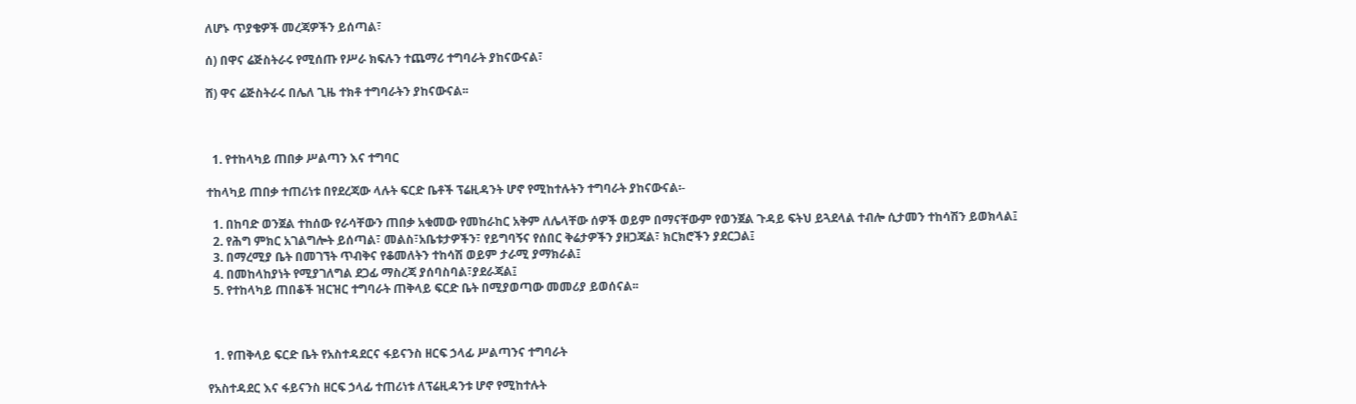ለሆኑ ጥያቄዎች መረጃዎችን ይሰጣል፣

ሰ) በዋና ሬጅስትራሩ የሚሰጡ የሥራ ክፍሉን ተጨማሪ ተግባራት ያከናውናል፣

ሸ) ዋና ሬጅስትራሩ በሌለ ጊዜ ተክቶ ተግባራትን ያከናውናል፡፡



  1. የተከላካይ ጠበቃ ሥልጣን እና ተግባር

ተከላካይ ጠበቃ ተጠሪነቱ በየደረጃው ላሉት ፍርድ ቤቶች ፕሬዚዳንት ሆኖ የሚከተሉትን ተግባራት ያከናውናል፡-

  1. በከባድ ወንጀል ተከሰው የራሳቸውን ጠበቃ አቁመው የመከራከር አቅም ለሌላቸው ሰዎች ወይም በማናቸውም የወንጀል ጉዳይ ፍትህ ይጓደላል ተብሎ ሲታመን ተከሳሽን ይወክላል፤
  2. የሕግ ምክር አገልግሎት ይሰጣል፣ መልስ፣አቤቱታዎችን፣ የይግባኝና የሰበር ቅሬታዎችን ያዘጋጃል፣ ክርክሮችን ያደርጋል፤
  3. በማረሚያ ቤት በመገኘት ጥብቅና የቆመለትን ተከሳሽ ወይም ታራሚ ያማክራል፤
  4. በመከላከያነት የሚያገለግል ደጋፊ ማስረጃ ያሰባስባል፣ያደራጃል፤
  5. የተከላካይ ጠበቆች ዝርዝር ተግባራት ጠቅላይ ፍርድ ቤት በሚያወጣው መመሪያ ይወሰናል፡፡



  1. የጠቅላይ ፍርድ ቤት የአስተዳደርና ፋይናንስ ዘርፍ ኃላፊ ሥልጣንና ተግባራት

የአስተዳደር እና ፋይናንስ ዘርፍ ኃላፊ ተጠሪነቱ ለፕሬዚዳንቱ ሆኖ የሚከተሉት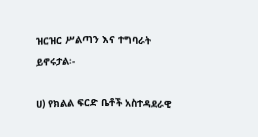ዝርዝር ሥልጣን እና ተግባራት ይኖሩታል፡-

ሀ) የክልል ፍርድ ቤቶች አስተዳደራዊ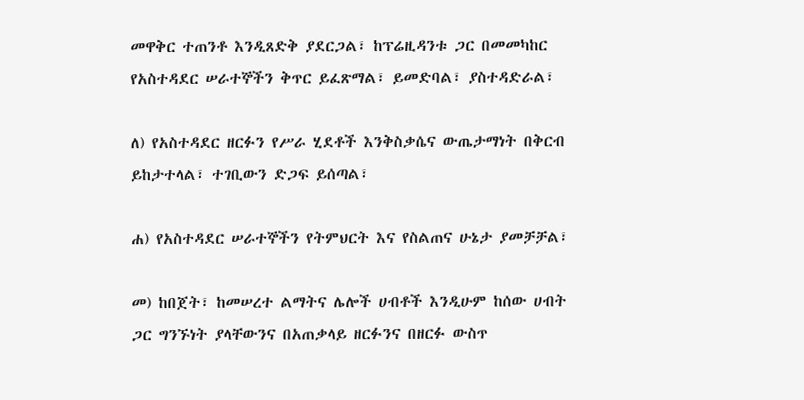መዋቅር ተጠንቶ እንዲጸድቅ ያደርጋል፣ ከፕሬዚዳንቱ ጋር በመመካከር የአስተዳደር ሠራተኞችን ቅጥር ይፈጽማል፣ ይመድባል፣ ያስተዳድራል፣

ለ) የአስተዳደር ዘርፉን የሥራ ሂደቶች እንቅስቃሴና ውጤታማነት በቅርብ ይከታተላል፣ ተገቢውን ድጋፍ ይሰጣል፣

ሐ) የአስተዳደር ሠራተኞችን የትምህርት እና የስልጠና ሁኔታ ያመቻቻል፣

መ) ከበጀት፣ ከመሠረተ ልማትና ሌሎች ሀብቶች እንዲሁም ከሰው ሀብት ጋር ግንኙነት ያላቸውንና በአጠቃላይ ዘርፉንና በዘርፉ ውስጥ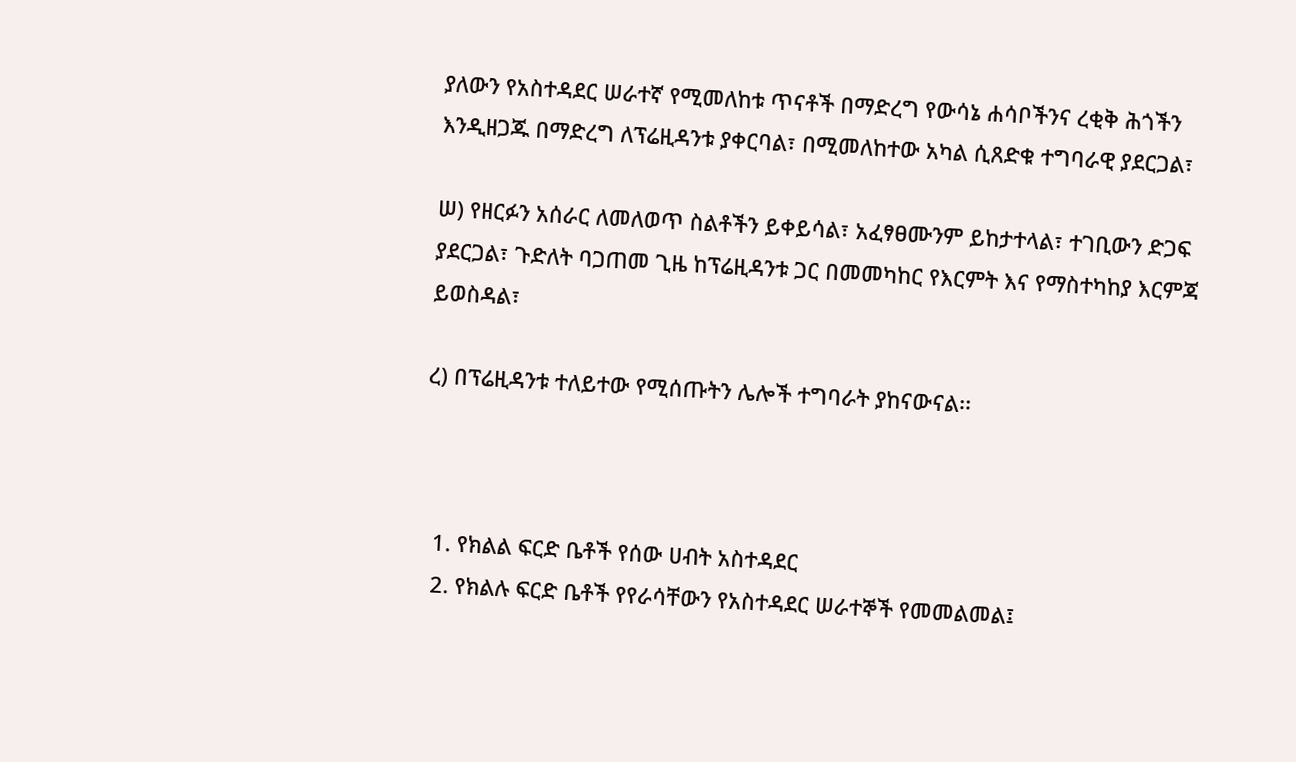ያለውን የአስተዳደር ሠራተኛ የሚመለከቱ ጥናቶች በማድረግ የውሳኔ ሐሳቦችንና ረቂቅ ሕጎችን እንዲዘጋጁ በማድረግ ለፕሬዚዳንቱ ያቀርባል፣ በሚመለከተው አካል ሲጸድቁ ተግባራዊ ያደርጋል፣

ሠ) የዘርፉን አሰራር ለመለወጥ ስልቶችን ይቀይሳል፣ አፈፃፀሙንም ይከታተላል፣ ተገቢውን ድጋፍ ያደርጋል፣ ጉድለት ባጋጠመ ጊዜ ከፕሬዚዳንቱ ጋር በመመካከር የእርምት እና የማስተካከያ እርምጃ ይወስዳል፣

ረ) በፕሬዚዳንቱ ተለይተው የሚሰጡትን ሌሎች ተግባራት ያከናውናል፡፡



  1. የክልል ፍርድ ቤቶች የሰው ሀብት አስተዳደር
  2. የክልሉ ፍርድ ቤቶች የየራሳቸውን የአስተዳደር ሠራተኞች የመመልመል፤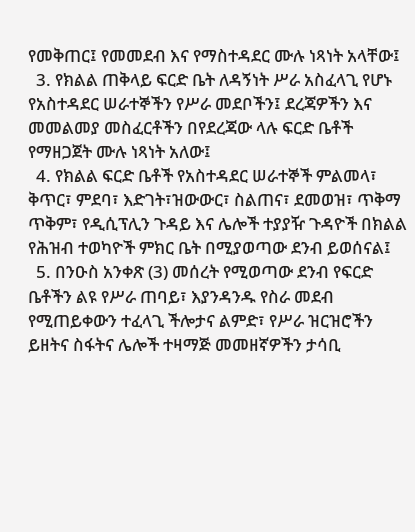የመቅጠር፤ የመመደብ እና የማስተዳደር ሙሉ ነጻነት አላቸው፤
  3. የክልል ጠቅላይ ፍርድ ቤት ለዳኝነት ሥራ አስፈላጊ የሆኑ የአስተዳደር ሠራተኞችን የሥራ መደቦችን፤ ደረጃዎችን እና መመልመያ መስፈርቶችን በየደረጃው ላሉ ፍርድ ቤቶች የማዘጋጀት ሙሉ ነጻነት አለው፤
  4. የክልል ፍርድ ቤቶች የአስተዳደር ሠራተኞች ምልመላ፣ ቅጥር፣ ምደባ፣ እድገት፣ዝውውር፣ ስልጠና፣ ደመወዝ፣ ጥቅማ ጥቅም፣ የዲሲፕሊን ጉዳይ እና ሌሎች ተያያዥ ጉዳዮች በክልል የሕዝብ ተወካዮች ምክር ቤት በሚያወጣው ደንብ ይወሰናል፤
  5. በንዑስ አንቀጽ (3) መሰረት የሚወጣው ደንብ የፍርድ ቤቶችን ልዩ የሥራ ጠባይ፣ እያንዳንዱ የስራ መደብ የሚጠይቀውን ተፈላጊ ችሎታና ልምድ፣ የሥራ ዝርዝሮችን ይዘትና ስፋትና ሌሎች ተዛማጅ መመዘኛዎችን ታሳቢ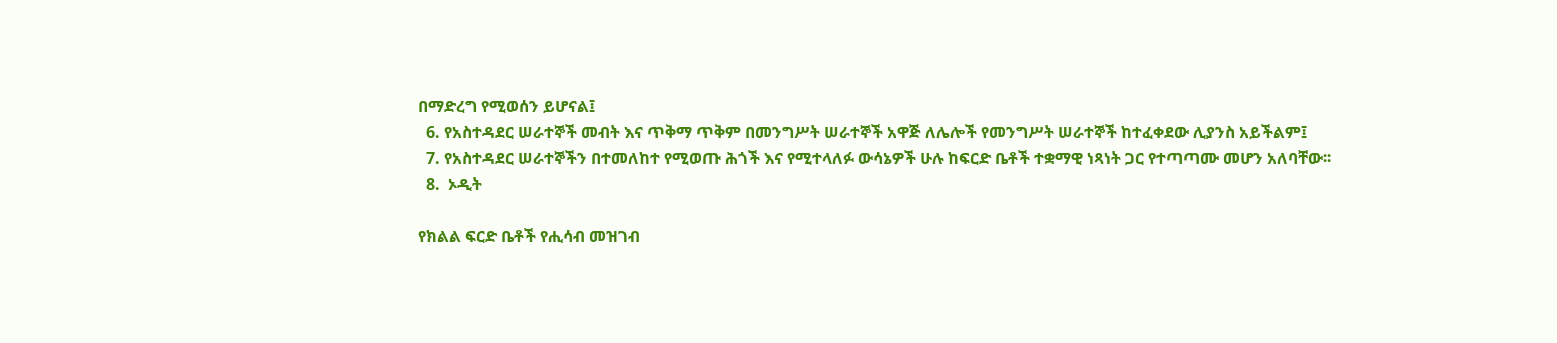በማድረግ የሚወሰን ይሆናል፤
  6. የአስተዳደር ሠራተኞች መብት እና ጥቅማ ጥቅም በመንግሥት ሠራተኞች አዋጅ ለሌሎች የመንግሥት ሠራተኞች ከተፈቀደው ሊያንስ አይችልም፤
  7. የአስተዳደር ሠራተኞችን በተመለከተ የሚወጡ ሕጎች እና የሚተላለፉ ውሳኔዎች ሁሉ ከፍርድ ቤቶች ተቋማዊ ነጻነት ጋር የተጣጣሙ መሆን አለባቸው፡፡
  8.  ኦዲት

የክልል ፍርድ ቤቶች የሒሳብ መዝገብ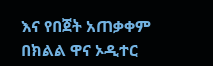እና የበጀት አጠቃቀም በክልል ዋና ኦዲተር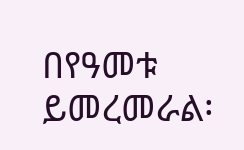በየዓመቱ ይመረመራል፡